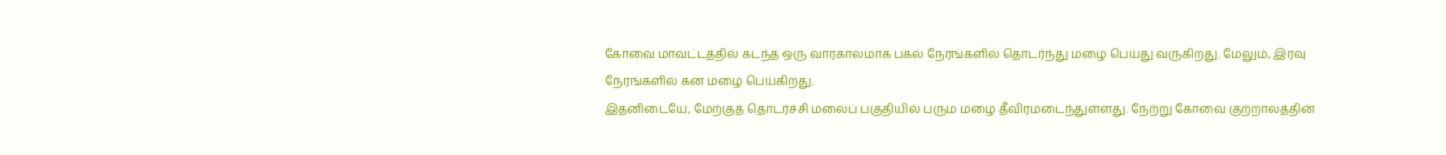கோவை மாவட்டத்தில் கடந்த ஒரு வாரகாலமாக பகல் நேரங்களில் தொடர்ந்து மழை பெய்து வருகிறது. மேலும், இரவு நேரங்களில் கன மழை பெய்கிறது.
இதனிடையே, மேற்குத் தொடர்ச்சி மலைப் பகுதியில் பரும மழை தீவிரமடைந்துள்ளது. நேற்று கோவை குற்றாலத்தின்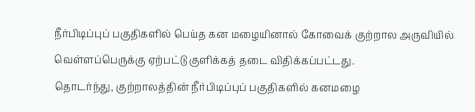நீர்பிடிப்புப் பகுதிகளில் பெய்த கன மழையினால் கோவைக் குற்றால அருவியில் வெள்ளப்பெருக்கு ஏற்பட்டு குளிக்கத் தடை விதிக்கப்பட்டது.
தொடர்ந்து, குற்றாலத்தின் நீர்பிடிப்புப் பகுதிகளில் கனமழை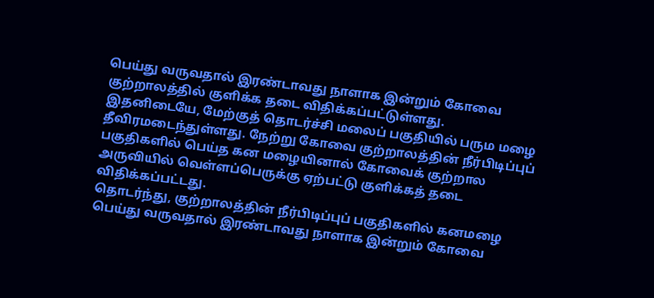பெய்து வருவதால் இரண்டாவது நாளாக இன்றும் கோவை குற்றாலத்தில் குளிக்க தடை விதிக்கப்பட்டுள்ளது.
இதனிடையே, மேற்குத் தொடர்ச்சி மலைப் பகுதியில் பரும மழை தீவிரமடைந்துள்ளது. நேற்று கோவை குற்றாலத்தின் நீர்பிடிப்புப் பகுதிகளில் பெய்த கன மழையினால் கோவைக் குற்றால அருவியில் வெள்ளப்பெருக்கு ஏற்பட்டு குளிக்கத் தடை விதிக்கப்பட்டது.
தொடர்ந்து, குற்றாலத்தின் நீர்பிடிப்புப் பகுதிகளில் கனமழை பெய்து வருவதால் இரண்டாவது நாளாக இன்றும் கோவை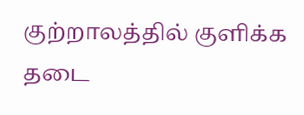குற்றாலத்தில் குளிக்க தடை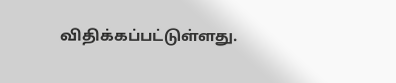விதிக்கப்பட்டுள்ளது.